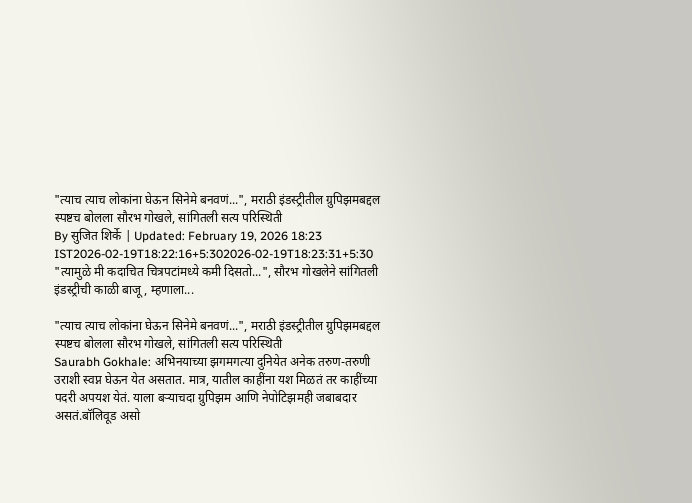"त्याच त्याच लोकांना घेऊन सिनेमे बनवणं...", मराठी इंडस्ट्रीतील ग्रुपिझमबद्दल स्पष्टच बोलला सौरभ गोखले, सांगितली सत्य परिस्थिती
By सुजित शिर्के | Updated: February 19, 2026 18:23 IST2026-02-19T18:22:16+5:302026-02-19T18:23:31+5:30
"त्यामुळे मी कदाचित चित्रपटांमध्ये कमी दिसतो...", सौरभ गोखलेने सांगितली इंडस्ट्रीची काळी बाजू, म्हणाला...

"त्याच त्याच लोकांना घेऊन सिनेमे बनवणं...", मराठी इंडस्ट्रीतील ग्रुपिझमबद्दल स्पष्टच बोलला सौरभ गोखले, सांगितली सत्य परिस्थिती
Saurabh Gokhale: अभिनयाच्या झगमगत्या दुनियेत अनेक तरुण-तरुणी उराशी स्वप्न घेऊन येत असतात. मात्र, यातील काहींना यश मिळतं तर काहींच्या पदरी अपयश येतं. याला बऱ्याचदा ग्रुपिझम आणि नेपोटिझमही जबाबदार असतं.बॉलिवूड असो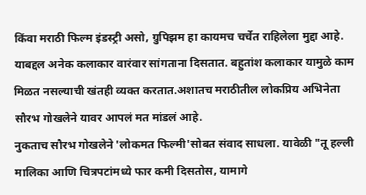किंवा मराठी फिल्म इंडस्ट्री असो, ग्रुपिझम हा कायमच चर्चेत राहिलेला मुद्दा आहे. याबद्दल अनेक कलाकार वारंवार सांगताना दिसतात. बहुतांश कलाकार यामुळे काम मिळत नसल्याची खंतही व्यक्त करतात.अशातच मराठीतील लोकप्रिय अभिनेता सौरभ गोखलेने यावर आपलं मत मांडलं आहे.
नुकताच सौरभ गोखलेने 'लोकमत फिल्मी'सोबत संवाद साधला. यावेळी "तू हल्ली मालिका आणि चित्रपटांमध्ये फार कमी दिसतोस, यामागे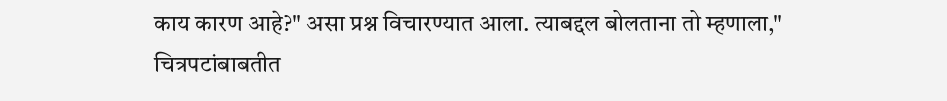काय कारण आहे?" असा प्रश्न विचारण्यात आला. त्याबद्दल बोलताना तो म्हणाला," चित्रपटांबाबतीत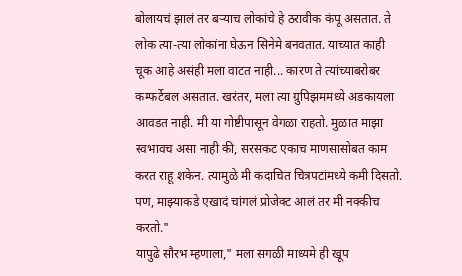बोलायचं झालं तर बऱ्याच लोकांचे हे ठरावीक कंपू असतात. ते लोक त्या-त्या लोकांना घेऊन सिनेमे बनवतात. याच्यात काही चूक आहे असंही मला वाटत नाही... कारण ते त्यांच्याबरोबर कम्फर्टेबल असतात. खरंतर, मला त्या ग्रुपिझममध्ये अडकायला आवडत नाही. मी या गोष्टीपासून वेगळा राहतो. मुळात माझा स्वभावच असा नाही की, सरसकट एकाच माणसासोबत काम करत राहू शकेन. त्यामुळे मी कदाचित चित्रपटांमध्ये कमी दिसतो. पण, माझ्याकडे एखादं चांगलं प्रोजेक्ट आलं तर मी नक्कीच करतो."
यापुढे सौरभ म्हणाला," मला सगळी माध्यमे ही खूप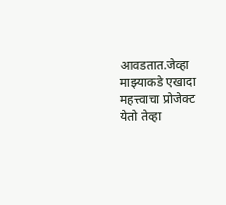आवडतात.जेव्हा माझ्याकडे एखादा महत्त्वाचा प्रोजेक्ट येतो तेव्हा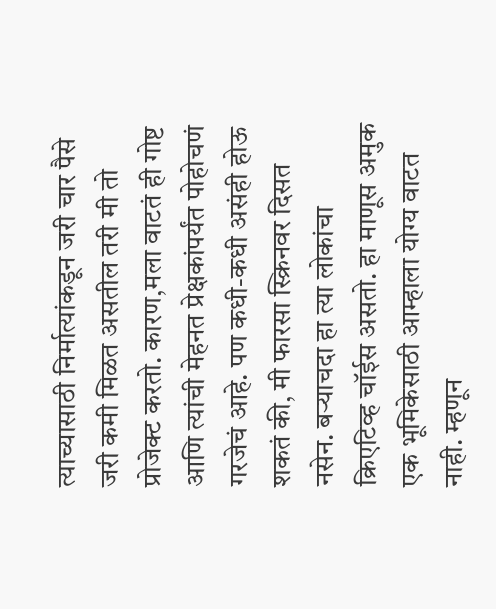त्याच्यासाठी निर्मात्यांकडून जरी चार पैसे जरी कमी मिळत असतील तरी मी तो प्रोजेक्ट करतो. कारण,मला वाटतं ही गोष्ट आणि त्यांची मेहनत प्रेक्षकांपर्यंत पोहोचणं गरजेचं आहे. पण कधी-कधी असंही होऊ शकतं की, मी फारसा स्क्रिनवर दिसत नसेन. बऱ्याचदा हा त्या लोकांचा क्रिएटिव्ह चॉईस असतो. हा माणूस अमुक एक भूमिकेसाठी आम्हाला योग्य वाटत नाही. म्हणून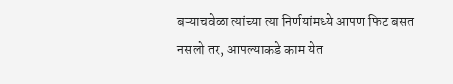बऱ्याचवेळा त्यांच्या त्या निर्णयांमध्ये आपण फिट बसत नसलो तर, आपल्याकडे काम येत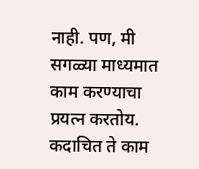नाही. पण, मी सगळ्या माध्यमात काम करण्याचा प्रयत्न करतोय. कदाचित ते काम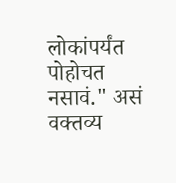लोकांपर्यंत पोहोचत नसावं." असं वक्तव्य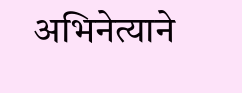अभिनेत्याने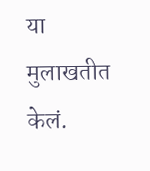या मुलाखतीत केलं.